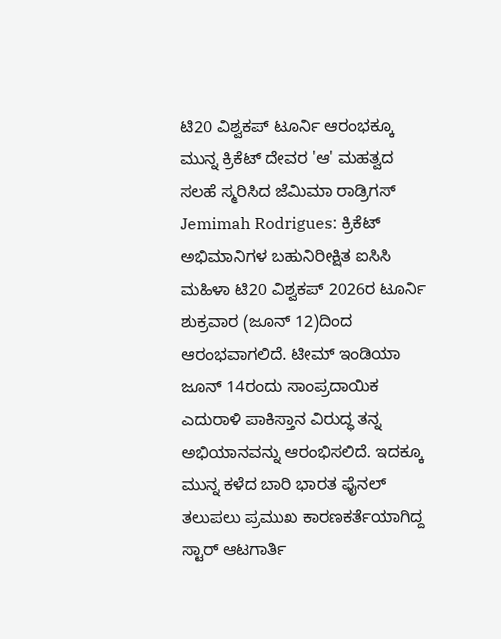ಟಿ20 ವಿಶ್ವಕಪ್ ಟೂರ್ನಿ ಆರಂಭಕ್ಕೂ ಮುನ್ನ ಕ್ರಿಕೆಟ್ ದೇವರ 'ಆ' ಮಹತ್ವದ ಸಲಹೆ ಸ್ಮರಿಸಿದ ಜೆಮಿಮಾ ರಾಡ್ರಿಗಸ್
Jemimah Rodrigues: ಕ್ರಿಕೆಟ್ ಅಭಿಮಾನಿಗಳ ಬಹುನಿರೀಕ್ಷಿತ ಐಸಿಸಿ ಮಹಿಳಾ ಟಿ20 ವಿಶ್ವಕಪ್ 2026ರ ಟೂರ್ನಿ ಶುಕ್ರವಾರ (ಜೂನ್ 12)ದಿಂದ ಆರಂಭವಾಗಲಿದೆ. ಟೀಮ್ ಇಂಡಿಯಾ ಜೂನ್ 14ರಂದು ಸಾಂಪ್ರದಾಯಿಕ ಎದುರಾಳಿ ಪಾಕಿಸ್ತಾನ ವಿರುದ್ಧ ತನ್ನ ಅಭಿಯಾನವನ್ನು ಆರಂಭಿಸಲಿದೆ. ಇದಕ್ಕೂ ಮುನ್ನ ಕಳೆದ ಬಾರಿ ಭಾರತ ಫೈನಲ್ ತಲುಪಲು ಪ್ರಮುಖ ಕಾರಣಕರ್ತೆಯಾಗಿದ್ದ ಸ್ಟಾರ್ ಆಟಗಾರ್ತಿ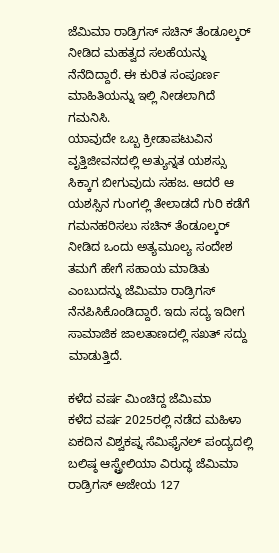ಜೆಮಿಮಾ ರಾಡ್ರಿಗಸ್ ಸಚಿನ್ ತೆಂಡೂಲ್ಕರ್ ನೀಡಿದ ಮಹತ್ವದ ಸಲಹೆಯನ್ನು ನೆನೆದಿದ್ದಾರೆ. ಈ ಕುರಿತ ಸಂಪೂರ್ಣ ಮಾಹಿತಿಯನ್ನು ಇಲ್ಲಿ ನೀಡಲಾಗಿದೆ ಗಮನಿಸಿ.
ಯಾವುದೇ ಒಬ್ಬ ಕ್ರೀಡಾಪಟುವಿನ ವೃತ್ತಿಜೀವನದಲ್ಲಿ ಅತ್ಯುನ್ನತ ಯಶಸ್ಸು ಸಿಕ್ಕಾಗ ಬೀಗುವುದು ಸಹಜ. ಆದರೆ ಆ ಯಶಸ್ಸಿನ ಗುಂಗಲ್ಲಿ ತೇಲಾಡದೆ ಗುರಿ ಕಡೆಗೆ ಗಮನಹರಿಸಲು ಸಚಿನ್ ತೆಂಡೂಲ್ಕರ್ ನೀಡಿದ ಒಂದು ಅತ್ಯಮೂಲ್ಯ ಸಂದೇಶ ತಮಗೆ ಹೇಗೆ ಸಹಾಯ ಮಾಡಿತು ಎಂಬುದನ್ನು ಜೆಮಿಮಾ ರಾಡ್ರಿಗಸ್ ನೆನಪಿಸಿಕೊಂಡಿದ್ದಾರೆ. ಇದು ಸದ್ಯ ಇದೀಗ ಸಾಮಾಜಿಕ ಜಾಲತಾಣದಲ್ಲಿ ಸಖತ್ ಸದ್ದು ಮಾಡುತ್ತಿದೆ.

ಕಳೆದ ವರ್ಷ ಮಿಂಚಿದ್ದ ಜೆಮಿಮಾ
ಕಳೆದ ವರ್ಷ 2025ರಲ್ಲಿ ನಡೆದ ಮಹಿಳಾ ಏಕದಿನ ವಿಶ್ವಕಪ್ನ ಸೆಮಿಫೈನಲ್ ಪಂದ್ಯದಲ್ಲಿ ಬಲಿಷ್ಠ ಆಸ್ಟ್ರೇಲಿಯಾ ವಿರುದ್ಧ ಜೆಮಿಮಾ ರಾಡ್ರಿಗಸ್ ಅಜೇಯ 127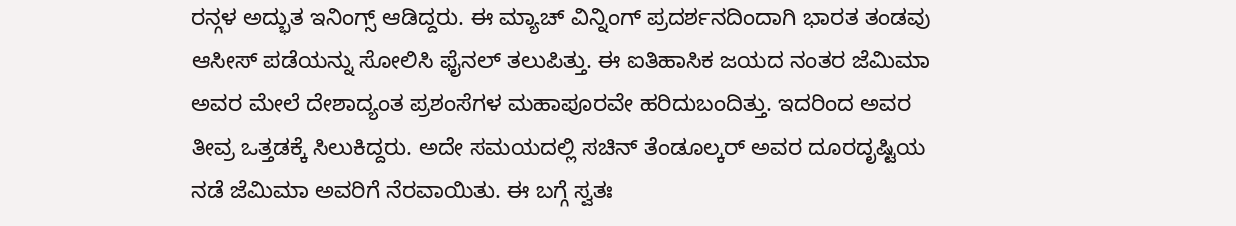ರನ್ಗಳ ಅದ್ಭುತ ಇನಿಂಗ್ಸ್ ಆಡಿದ್ದರು. ಈ ಮ್ಯಾಚ್ ವಿನ್ನಿಂಗ್ ಪ್ರದರ್ಶನದಿಂದಾಗಿ ಭಾರತ ತಂಡವು ಆಸೀಸ್ ಪಡೆಯನ್ನು ಸೋಲಿಸಿ ಫೈನಲ್ ತಲುಪಿತ್ತು. ಈ ಐತಿಹಾಸಿಕ ಜಯದ ನಂತರ ಜೆಮಿಮಾ ಅವರ ಮೇಲೆ ದೇಶಾದ್ಯಂತ ಪ್ರಶಂಸೆಗಳ ಮಹಾಪೂರವೇ ಹರಿದುಬಂದಿತ್ತು. ಇದರಿಂದ ಅವರ ತೀವ್ರ ಒತ್ತಡಕ್ಕೆ ಸಿಲುಕಿದ್ದರು. ಅದೇ ಸಮಯದಲ್ಲಿ ಸಚಿನ್ ತೆಂಡೂಲ್ಕರ್ ಅವರ ದೂರದೃಷ್ಟಿಯ ನಡೆ ಜೆಮಿಮಾ ಅವರಿಗೆ ನೆರವಾಯಿತು. ಈ ಬಗ್ಗೆ ಸ್ವತಃ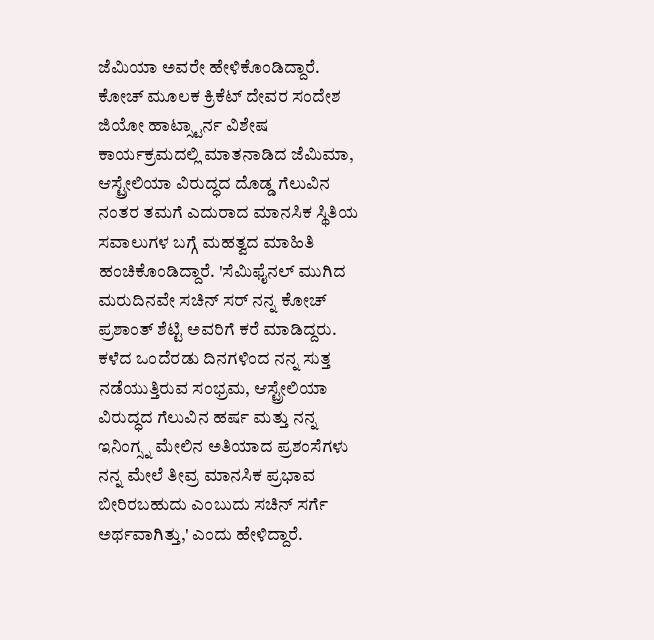ಜೆಮಿಯಾ ಅವರೇ ಹೇಳಿಕೊಂಡಿದ್ದಾರೆ.
ಕೋಚ್ ಮೂಲಕ ಕ್ರಿಕೆಟ್ ದೇವರ ಸಂದೇಶ
ಜಿಯೋ ಹಾಟ್ಸ್ಟಾರ್ನ ವಿಶೇಷ ಕಾರ್ಯಕ್ರಮದಲ್ಲಿ ಮಾತನಾಡಿದ ಜೆಮಿಮಾ, ಆಸ್ಟ್ರೇಲಿಯಾ ವಿರುದ್ಧದ ದೊಡ್ಡ ಗೆಲುವಿನ ನಂತರ ತಮಗೆ ಎದುರಾದ ಮಾನಸಿಕ ಸ್ಥಿತಿಯ ಸವಾಲುಗಳ ಬಗ್ಗೆ ಮಹತ್ವದ ಮಾಹಿತಿ ಹಂಚಿಕೊಂಡಿದ್ದಾರೆ. 'ಸೆಮಿಫೈನಲ್ ಮುಗಿದ ಮರುದಿನವೇ ಸಚಿನ್ ಸರ್ ನನ್ನ ಕೋಚ್ ಪ್ರಶಾಂತ್ ಶೆಟ್ಟಿ ಅವರಿಗೆ ಕರೆ ಮಾಡಿದ್ದರು. ಕಳೆದ ಒಂದೆರಡು ದಿನಗಳಿಂದ ನನ್ನ ಸುತ್ತ ನಡೆಯುತ್ತಿರುವ ಸಂಭ್ರಮ, ಆಸ್ಟ್ರೇಲಿಯಾ ವಿರುದ್ಧದ ಗೆಲುವಿನ ಹರ್ಷ ಮತ್ತು ನನ್ನ ಇನಿಂಗ್ಸ್ನ ಮೇಲಿನ ಅತಿಯಾದ ಪ್ರಶಂಸೆಗಳು ನನ್ನ ಮೇಲೆ ತೀವ್ರ ಮಾನಸಿಕ ಪ್ರಭಾವ ಬೀರಿರಬಹುದು ಎಂಬುದು ಸಚಿನ್ ಸರ್ಗೆ ಅರ್ಥವಾಗಿತ್ತು,' ಎಂದು ಹೇಳಿದ್ದಾರೆ.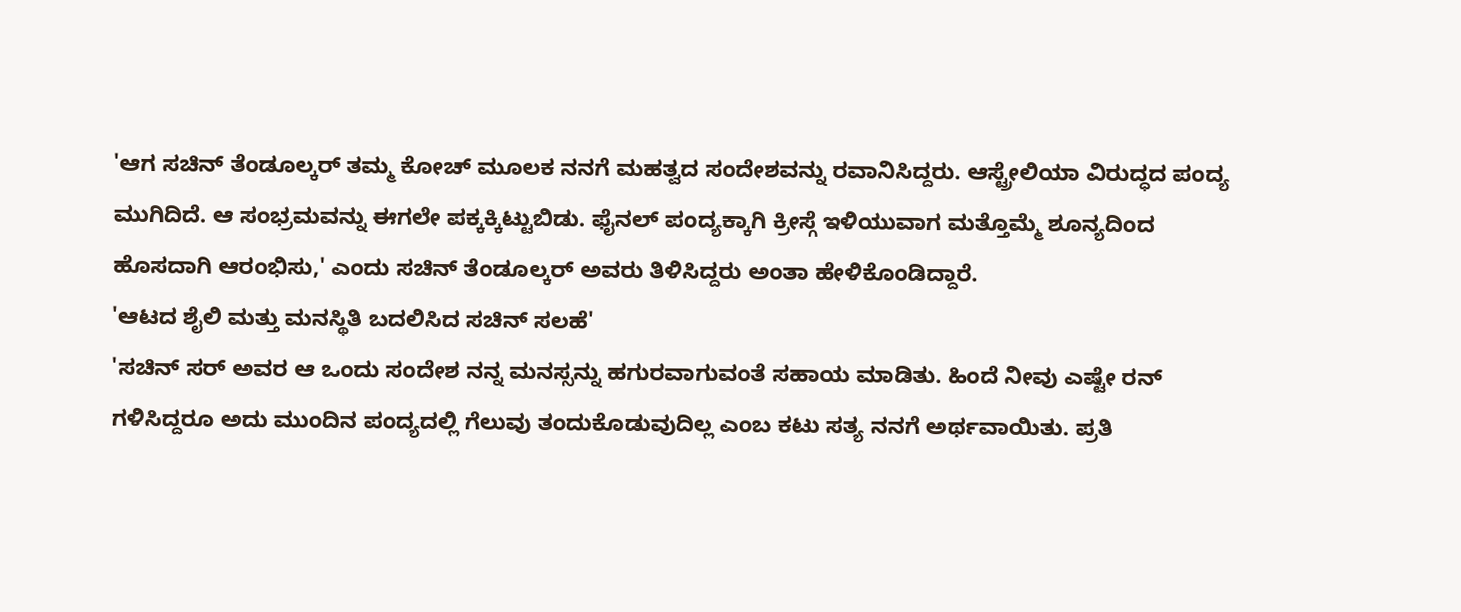'ಆಗ ಸಚಿನ್ ತೆಂಡೂಲ್ಕರ್ ತಮ್ಮ ಕೋಚ್ ಮೂಲಕ ನನಗೆ ಮಹತ್ವದ ಸಂದೇಶವನ್ನು ರವಾನಿಸಿದ್ದರು. ಆಸ್ಟ್ರೇಲಿಯಾ ವಿರುದ್ಧದ ಪಂದ್ಯ ಮುಗಿದಿದೆ. ಆ ಸಂಭ್ರಮವನ್ನು ಈಗಲೇ ಪಕ್ಕಕ್ಕಿಟ್ಟುಬಿಡು. ಫೈನಲ್ ಪಂದ್ಯಕ್ಕಾಗಿ ಕ್ರೀಸ್ಗೆ ಇಳಿಯುವಾಗ ಮತ್ತೊಮ್ಮೆ ಶೂನ್ಯದಿಂದ ಹೊಸದಾಗಿ ಆರಂಭಿಸು,' ಎಂದು ಸಚಿನ್ ತೆಂಡೂಲ್ಕರ್ ಅವರು ತಿಳಿಸಿದ್ದರು ಅಂತಾ ಹೇಳಿಕೊಂಡಿದ್ದಾರೆ.
'ಆಟದ ಶೈಲಿ ಮತ್ತು ಮನಸ್ಥಿತಿ ಬದಲಿಸಿದ ಸಚಿನ್ ಸಲಹೆ'
'ಸಚಿನ್ ಸರ್ ಅವರ ಆ ಒಂದು ಸಂದೇಶ ನನ್ನ ಮನಸ್ಸನ್ನು ಹಗುರವಾಗುವಂತೆ ಸಹಾಯ ಮಾಡಿತು. ಹಿಂದೆ ನೀವು ಎಷ್ಟೇ ರನ್ ಗಳಿಸಿದ್ದರೂ ಅದು ಮುಂದಿನ ಪಂದ್ಯದಲ್ಲಿ ಗೆಲುವು ತಂದುಕೊಡುವುದಿಲ್ಲ ಎಂಬ ಕಟು ಸತ್ಯ ನನಗೆ ಅರ್ಥವಾಯಿತು. ಪ್ರತಿ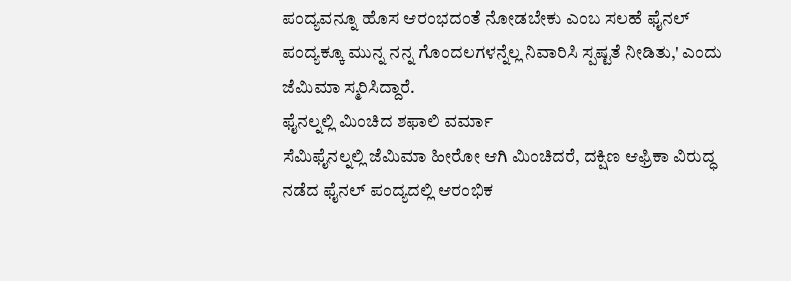ಪಂದ್ಯವನ್ನೂ ಹೊಸ ಆರಂಭದಂತೆ ನೋಡಬೇಕು ಎಂಬ ಸಲಹೆ ಫೈನಲ್ ಪಂದ್ಯಕ್ಕೂ ಮುನ್ನ ನನ್ನ ಗೊಂದಲಗಳನ್ನೆಲ್ಲ ನಿವಾರಿಸಿ ಸ್ಪಷ್ಟತೆ ನೀಡಿತು,' ಎಂದು ಜೆಮಿಮಾ ಸ್ಮರಿಸಿದ್ದಾರೆ.
ಫೈನಲ್ನಲ್ಲಿ ಮಿಂಚಿದ ಶಫಾಲಿ ವರ್ಮಾ
ಸೆಮಿಫೈನಲ್ನಲ್ಲಿ ಜೆಮಿಮಾ ಹೀರೋ ಆಗಿ ಮಿಂಚಿದರೆ, ದಕ್ಷಿಣ ಆಫ್ರಿಕಾ ವಿರುದ್ಧ ನಡೆದ ಫೈನಲ್ ಪಂದ್ಯದಲ್ಲಿ ಆರಂಭಿಕ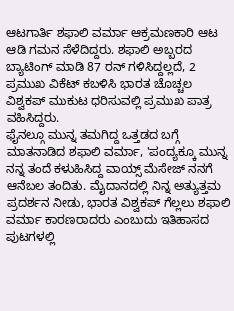ಆಟಗಾರ್ತಿ ಶಫಾಲಿ ವರ್ಮಾ ಆಕ್ರಮಣಕಾರಿ ಆಟ ಆಡಿ ಗಮನ ಸೆಳೆದಿದ್ದರು. ಶಫಾಲಿ ಅಬ್ಬರದ ಬ್ಯಾಟಿಂಗ್ ಮಾಡಿ 87 ರನ್ ಗಳಿಸಿದ್ದಲ್ಲದೆ, 2 ಪ್ರಮುಖ ವಿಕೆಟ್ ಕಬಳಿಸಿ ಭಾರತ ಚೊಚ್ಚಲ ವಿಶ್ವಕಪ್ ಮುಕುಟ ಧರಿಸುವಲ್ಲಿ ಪ್ರಮುಖ ಪಾತ್ರ ವಹಿಸಿದ್ದರು.
ಫೈನಲ್ಗೂ ಮುನ್ನ ತಮಗಿದ್ದ ಒತ್ತಡದ ಬಗ್ಗೆ ಮಾತನಾಡಿದ ಶಫಾಲಿ ವರ್ಮಾ, 'ಪಂದ್ಯಕ್ಕೂ ಮುನ್ನ ನನ್ನ ತಂದೆ ಕಳುಹಿಸಿದ್ದ ವಾಯ್ಸ್ ಮೆಸೇಜ್ ನನಗೆ ಆನೆಬಲ ತಂದಿತು. ಮೈದಾನದಲ್ಲಿ ನಿನ್ನ ಅತ್ಯುತ್ತಮ ಪ್ರದರ್ಶನ ನೀಡು, ಭಾರತ ವಿಶ್ವಕಪ್ ಗೆಲ್ಲಲು ಶಫಾಲಿ ವರ್ಮಾ ಕಾರಣರಾದರು ಎಂಬುದು ಇತಿಹಾಸದ ಪುಟಗಳಲ್ಲಿ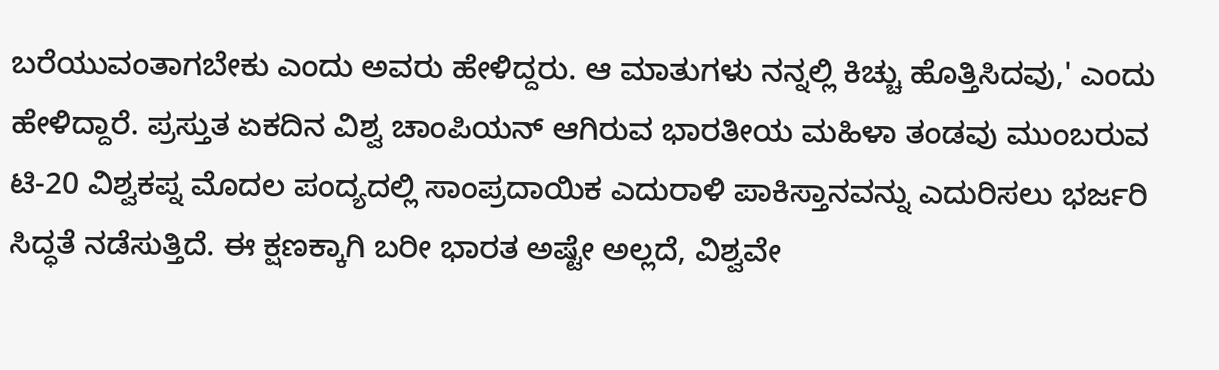ಬರೆಯುವಂತಾಗಬೇಕು ಎಂದು ಅವರು ಹೇಳಿದ್ದರು. ಆ ಮಾತುಗಳು ನನ್ನಲ್ಲಿ ಕಿಚ್ಚು ಹೊತ್ತಿಸಿದವು,' ಎಂದು ಹೇಳಿದ್ದಾರೆ. ಪ್ರಸ್ತುತ ಏಕದಿನ ವಿಶ್ವ ಚಾಂಪಿಯನ್ ಆಗಿರುವ ಭಾರತೀಯ ಮಹಿಳಾ ತಂಡವು ಮುಂಬರುವ ಟಿ-20 ವಿಶ್ವಕಪ್ನ ಮೊದಲ ಪಂದ್ಯದಲ್ಲಿ ಸಾಂಪ್ರದಾಯಿಕ ಎದುರಾಳಿ ಪಾಕಿಸ್ತಾನವನ್ನು ಎದುರಿಸಲು ಭರ್ಜರಿ ಸಿದ್ಧತೆ ನಡೆಸುತ್ತಿದೆ. ಈ ಕ್ಷಣಕ್ಕಾಗಿ ಬರೀ ಭಾರತ ಅಷ್ಟೇ ಅಲ್ಲದೆ, ವಿಶ್ವವೇ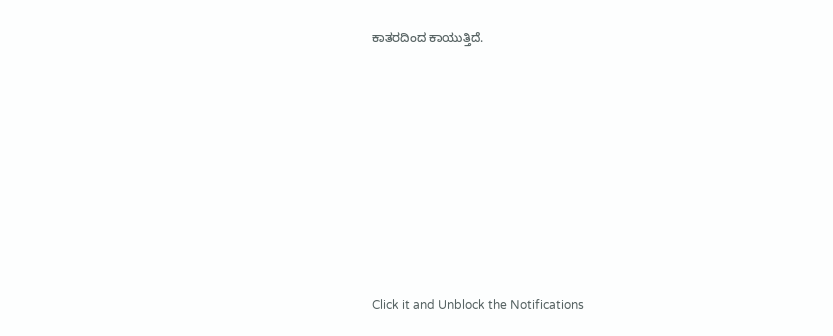ಕಾತರದಿಂದ ಕಾಯುತ್ತಿದೆ.












Click it and Unblock the Notifications